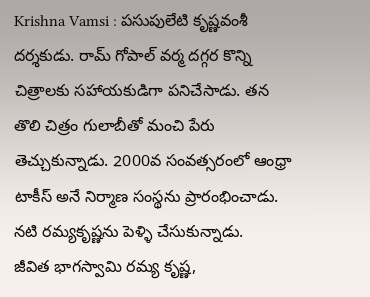Krishna Vamsi : పసుపులేటి కృష్ణవంశీ దర్శకుడు. రామ్ గోపాల్ వర్మ దగ్గర కొన్ని చిత్రాలకు సహాయకుడిగా పనిచేసాడు. తన తొలి చిత్రం గులాబీతో మంచి పేరు తెచ్చుకున్నాడు. 2000వ సంవత్సరంలో ఆంధ్రా టాకీస్ అనే నిర్మాణ సంస్థను ప్రారంభించాడు. నటి రమ్యకృష్ణను పెళ్ళి చేసుకున్నాడు.
జీవిత భాగస్వామి రమ్య కృష్ణ,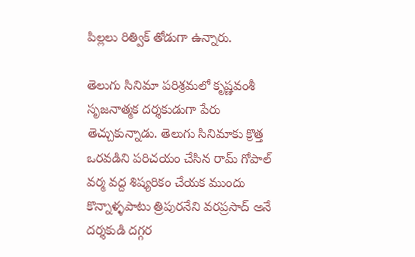పిల్లలు రిత్విక్ తోడుగా ఉన్నారు.

తెలుగు సినిమా పరిశ్రమలో కృష్ణవంశీ సృజనాత్మక దర్శకుడుగా పేరు తెచ్చుకున్నాడు. తెలుగు సినిమాకు క్రొత్త ఒరవడిని పరిచయం చేసిన రామ్ గోపాల్ వర్మ వద్ద శిష్యరికం చేయక ముందు కొన్నాళ్ళపాటు త్రిపురనేని వరప్రసాద్ అనే దర్శకుడి దగ్గర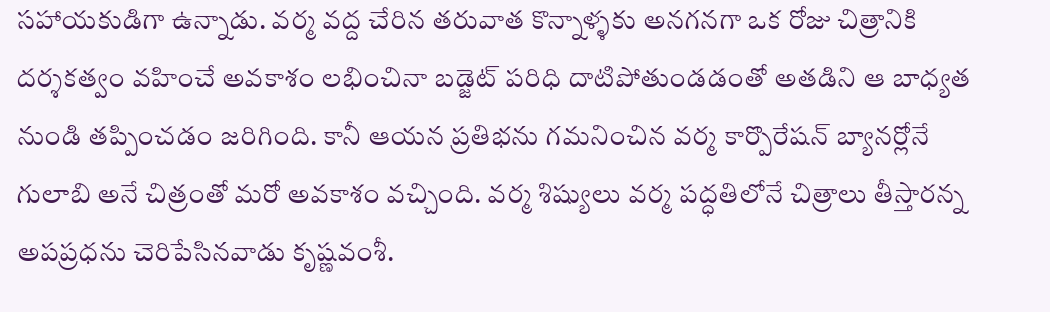సహాయకుడిగా ఉన్నాడు. వర్మ వద్ద చేరిన తరువాత కొన్నాళ్ళకు అనగనగా ఒక రోజు చిత్రానికి దర్శకత్వం వహించే అవకాశం లభించినా బడ్జెట్ పరిధి దాటిపోతుండడంతో అతడిని ఆ బాధ్యత నుండి తప్పించడం జరిగింది. కానీ ఆయన ప్రతిభను గమనించిన వర్మ కార్పొరేషన్ బ్యానర్లోనే గులాబి అనే చిత్రంతో మరో అవకాశం వచ్చింది. వర్మ శిష్యులు వర్మ పద్ధతిలోనే చిత్రాలు తీస్తారన్న అపప్రధను చెరిపేసినవాడు కృష్ణవంశీ.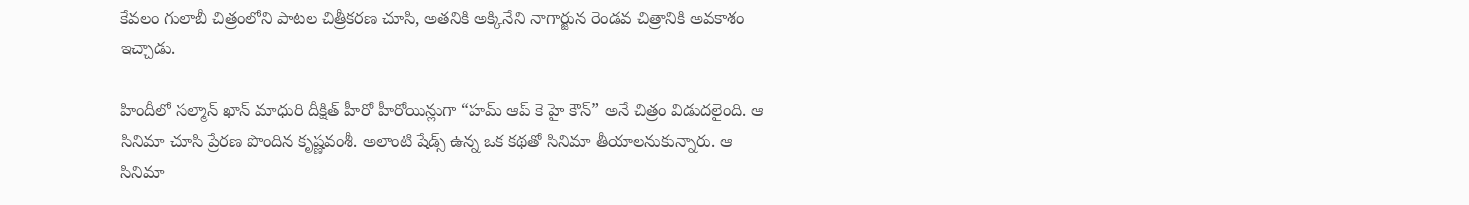కేవలం గులాబీ చిత్రంలోని పాటల చిత్రీకరణ చూసి, అతనికి అక్కినేని నాగార్జున రెండవ చిత్రానికి అవకాశం ఇచ్చాడు.

హిందీలో సల్మాన్ ఖాన్ మాధురి దీక్షిత్ హీరో హీరోయిన్లుగా “హమ్ ఆప్ కె హై కౌన్” అనే చిత్రం విడుదలైంది. ఆ సినిమా చూసి ప్రేరణ పొందిన కృష్ణవంశీ. అలాంటి షేడ్స్ ఉన్న ఒక కథతో సినిమా తీయాలనుకున్నారు. ఆ సినిమా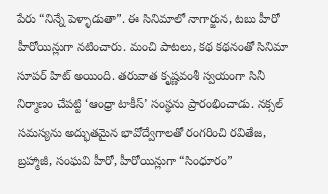పేరు “నిన్నే పెళ్ళాడుతా”. ఈ సినిమాలో నాగార్జున, టబు హీరో హీరోయిన్లుగా నటించారు. మంచి పాటలు, కథ కథనంతో సినిమా సూపర్ హిట్ అయింది. తరువాత కృష్ణవంశీ స్వయంగా సినీ నిర్మాణం చేపట్టి ‘ఆంధ్రా టాకీస్’ సంస్థను ప్రారంభించాడు. నక్సల్ సమస్యను అద్భుతమైన భావోద్వేగాలతో రంగరించి రవితేజ, బ్రహ్మాజీ, సంఘవి హీరో, హీరోయిన్లుగా “సింధూరం”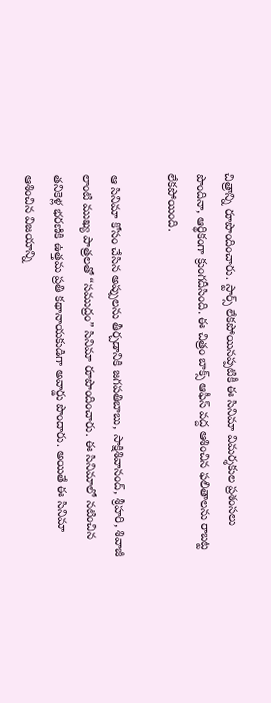చిత్రాన్ని రూపొందించారు. స్టార్స్ లేకపోయినప్పటికీ ఈ సినిమా విమర్శకుల ప్రశంసలు పొందినా, ఆర్థికంగా క్రుంగదీసింది. ఈ చిత్రం బాక్స్ ఆఫీస్ వద్ద ఆశించిన ఫలితాలను రాబట్ట లేకపోయింది.

ఆ సినిమా కోసం చేసిన అప్పులను తీర్చడానికి జగపతిబాబు, సాక్షిశివానంద్, శ్రీహరి, శివాజీ లాంటి ముఖ్య పాత్రలతో “సముద్రం” సినిమా రూపొందించారు. ఈ సినిమాలో నటించిన తనికెళ్ల భరణికి ఉత్తమ ప్రతి కథానాయకుడిగా అవార్డు పొందారు. అయితే ఈ సినిమా ఆశించిన విజయాన్ని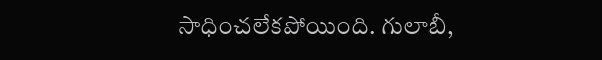సాధించలేకపోయింది. గులాబీ,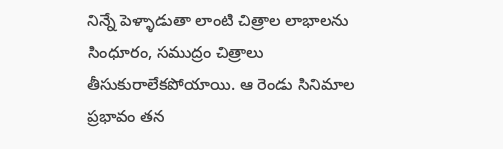నిన్నే పెళ్ళాడుతా లాంటి చిత్రాల లాభాలను సింధూరం, సముద్రం చిత్రాలు తీసుకురాలేకపోయాయి. ఆ రెండు సినిమాల ప్రభావం తన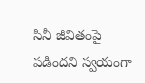సినీ జీవితంపై పడిందని స్వయంగా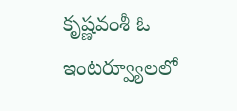కృష్ణవంశీ ఓ ఇంటర్వ్యూలలో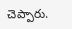చెప్పారు.